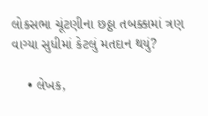લોકસભા ચૂંટણીના છઠ્ઠા તબક્કામાં ત્રણ વાગ્યા સુધીમાં કેટલું મતદાન થયું?

    • લેખક,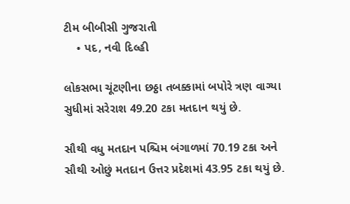ટીમ બીબીસી ગુજરાતી
    • પદ, નવી દિલ્હી

લોકસભા ચૂંટણીના છઠ્ઠા તબક્કામાં બપોરે ત્રણ વાગ્યા સુધીમાં સરેરાશ 49.20 ટકા મતદાન થયું છે.

સૌથી વધુ મતદાન પશ્ચિમ બંગાળમાં 70.19 ટકા અને સૌથી ઓછું મતદાન ઉત્તર પ્રદેશમાં 43.95 ટકા થયું છે.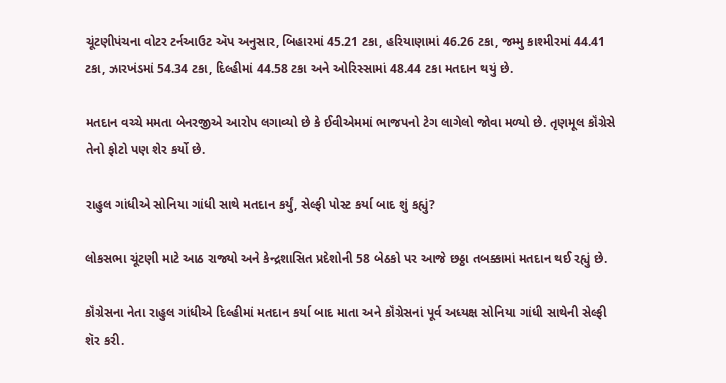ચૂંટણીપંચના વોટર ટર્નઆઉટ ઍપ અનુસાર, બિહારમાં 45.21 ટકા, હરિયાણામાં 46.26 ટકા, જમ્મુ કાશ્મીરમાં 44.41 ટકા, ઝારખંડમાં 54.34 ટકા, દિલ્હીમાં 44.58 ટકા અને ઓરિસ્સામાં 48.44 ટકા મતદાન થયું છે.

મતદાન વચ્ચે મમતા બેનરજીએ આરોપ લગાવ્યો છે કે ઈવીએમમાં ભાજપનો ટેગ લાગેલો જોવા મળ્યો છે. તૃણમૂલ કૉંગ્રેસે તેનો ફોટો પણ શેર કર્યો છે.

રાહુલ ગાંધીએ સોનિયા ગાંધી સાથે મતદાન કર્યું, સેલ્ફી પોસ્ટ કર્યા બાદ શું કહ્યું?

લોકસભા ચૂંટણી માટે આઠ રાજ્યો અને કેન્દ્રશાસિત પ્રદેશોની 58 બેઠકો પર આજે છઠ્ઠા તબક્કામાં મતદાન થઈ રહ્યું છે.

કૉંગ્રેસના નેતા રાહુલ ગાંધીએ દિલ્હીમાં મતદાન કર્યા બાદ માતા અને કૉંગ્રેસનાં પૂર્વ અધ્યક્ષ સોનિયા ગાંધી સાથેની સેલ્ફી શૅર કરી.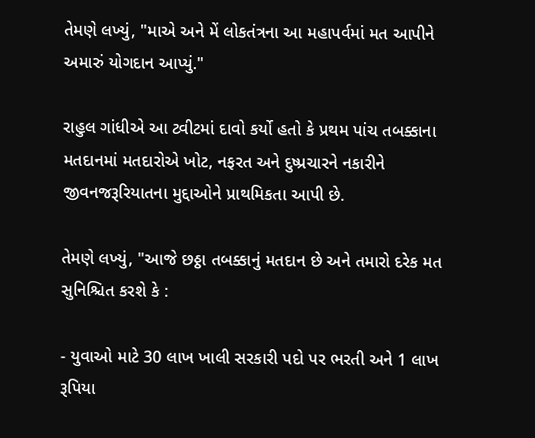તેમણે લખ્યું, "માએ અને મેં લોકતંત્રના આ મહાપર્વમાં મત આપીને અમારું યોગદાન આપ્યું."

રાહુલ ગાંધીએ આ ટ્વીટમાં દાવો કર્યો હતો કે પ્રથમ પાંચ તબક્કાના મતદાનમાં મતદારોએ ખોટ, નફરત અને દુષ્પ્રચારને નકારીને જીવનજરૂરિયાતના મુદ્દાઓને પ્રાથમિકતા આપી છે.

તેમણે લખ્યું, "આજે છઠ્ઠા તબક્કાનું મતદાન છે અને તમારો દરેક મત સુનિશ્ચિત કરશે કે :

- યુવાઓ માટે 30 લાખ ખાલી સરકારી પદો પર ભરતી અને 1 લાખ રૂપિયા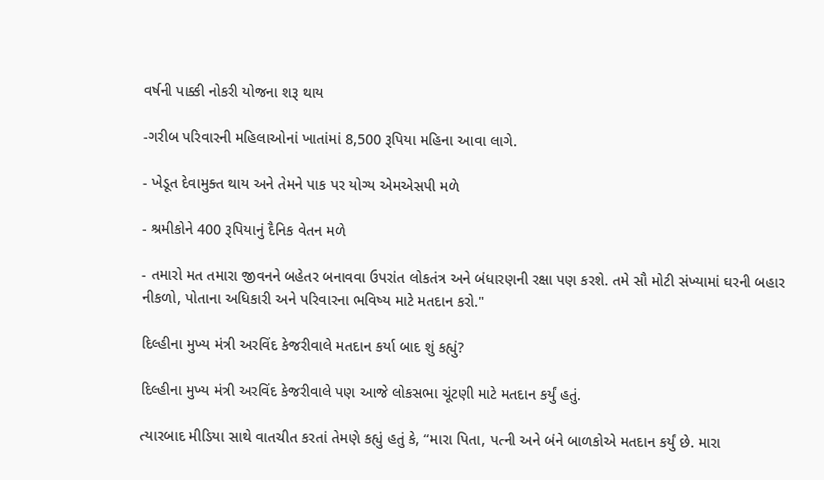વર્ષની પાક્કી નોકરી યોજના શરૂ થાય

-ગરીબ પરિવારની મહિલાઓનાં ખાતાંમાં 8,500 રૂપિયા મહિના આવા લાગે.

- ખેડૂત દેવામુક્ત થાય અને તેમને પાક પર યોગ્ય એમએસપી મળે

- શ્રમીકોને 400 રૂપિયાનું દૈનિક વેતન મળે

- તમારો મત તમારા જીવનને બહેતર બનાવવા ઉપરાંત લોકતંત્ર અને બંધારણની રક્ષા પણ કરશે. તમે સૌ મોટી સંખ્યામાં ઘરની બહાર નીકળો, પોતાના અધિકારી અને પરિવારના ભવિષ્ય માટે મતદાન કરો."

દિલ્હીના મુખ્ય મંત્રી અરવિંદ કેજરીવાલે મતદાન કર્યા બાદ શું કહ્યું?

દિલ્હીના મુખ્ય મંત્રી અરવિંદ કેજરીવાલે પણ આજે લોકસભા ચૂંટણી માટે મતદાન કર્યું હતું.

ત્યારબાદ મીડિયા સાથે વાતચીત કરતાં તેમણે કહ્યું હતું કે, “મારા પિતા, પત્ની અને બંને બાળકોએ મતદાન કર્યું છે. મારા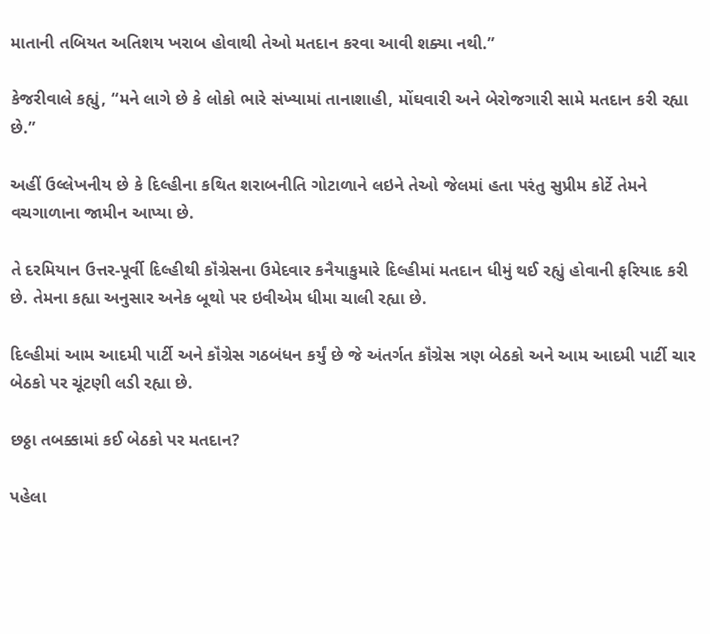માતાની તબિયત અતિશય ખરાબ હોવાથી તેઓ મતદાન કરવા આવી શક્યા નથી.”

કેજરીવાલે કહ્યું, “મને લાગે છે કે લોકો ભારે સંખ્યામાં તાનાશાહી, મોંઘવારી અને બેરોજગારી સામે મતદાન કરી રહ્યા છે.”

અહીં ઉલ્લેખનીય છે કે દિલ્હીના કથિત શરાબનીતિ ગોટાળાને લઇને તેઓ જેલમાં હતા પરંતુ સુપ્રીમ કોર્ટે તેમને વચગાળાના જામીન આપ્યા છે.

તે દરમિયાન ઉત્તર-પૂર્વી દિલ્હીથી કૉંગ્રેસના ઉમેદવાર કનૈયાકુમારે દિલ્હીમાં મતદાન ધીમું થઈ રહ્યું હોવાની ફરિયાદ કરી છે. તેમના કહ્યા અનુસાર અનેક બૂથો પર ઇવીએમ ધીમા ચાલી રહ્યા છે.

દિલ્હીમાં આમ આદમી પાર્ટી અને કૉંગ્રેસ ગઠબંધન કર્યું છે જે અંતર્ગત કૉંગ્રેસ ત્રણ બેઠકો અને આમ આદમી પાર્ટી ચાર બેઠકો પર ચૂંટણી લડી રહ્યા છે.

છઠ્ઠા તબક્કામાં કઈ બેઠકો પર મતદાન?

પહેલા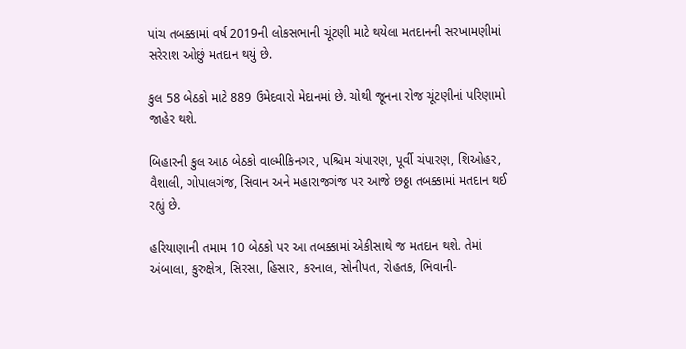પાંચ તબક્કામાં વર્ષ 2019ની લોકસભાની ચૂંટણી માટે થયેલા મતદાનની સરખામણીમાં સરેરાશ ઓછું મતદાન થયું છે.

કુલ 58 બેઠકો માટે 889 ઉમેદવારો મેદાનમાં છે. ચોથી જૂનના રોજ ચૂંટણીનાં પરિણામો જાહેર થશે.

બિહારની કુલ આઠ બેઠકો વાલ્મીકિનગર, પશ્ચિમ ચંપારણ, પૂર્વી ચંપારણ, શિઓહર, વૈશાલી, ગોપાલગંજ, સિવાન અને મહારાજગંજ પર આજે છઠ્ઠા તબક્કામાં મતદાન થઈ રહ્યું છે.

હરિયાણાની તમામ 10 બેઠકો પર આ તબક્કામાં એકીસાથે જ મતદાન થશે. તેમાં અંબાલા, કુરુક્ષેત્ર, સિરસા, હિસાર, કરનાલ, સોનીપત, રોહતક, ભિવાની-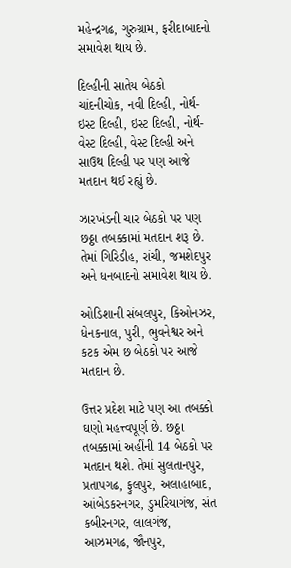મહેન્દ્રગઢ, ગુરુગ્રામ, ફરીદાબાદનો સમાવેશ થાય છે.

દિલ્હીની સાતેય બેઠકો ચાંદનીચોક, નવી દિલ્હી, નોર્થ-ઇસ્ટ દિલ્હી, ઇસ્ટ દિલ્હી, નોર્થ-વેસ્ટ દિલ્હી, વેસ્ટ દિલ્હી અને સાઉથ દિલ્હી પર પણ આજે મતદાન થઈ રહ્યું છે.

ઝારખંડની ચાર બેઠકો પર પણ છઠ્ઠા તબક્કામાં મતદાન શરૂ છે. તેમાં ગિરિડીહ, રાંચી, જમશેદપુર અને ધનબાદનો સમાવેશ થાય છે.

ઓડિશાની સંબલપુર, કિઓનઝર, ધેનકનાલ, પુરી, ભુવનેશ્વર અને કટક એમ છ બેઠકો પર આજે મતદાન છે.

ઉત્તર પ્રદેશ માટે પણ આ તબક્કો ઘણો મહત્ત્વપૂર્ણ છે. છઠ્ઠા તબક્કામાં અહીંની 14 બેઠકો પર મતદાન થશે. તેમાં સુલતાનપુર, પ્રતાપગઢ, ફુલપુર, અલાહાબાદ, આંબેડકરનગર, ડુમરિયાગંજ, સંત કબીરનગર, લાલગંજ, આઝમગઢ, જૌનપુર,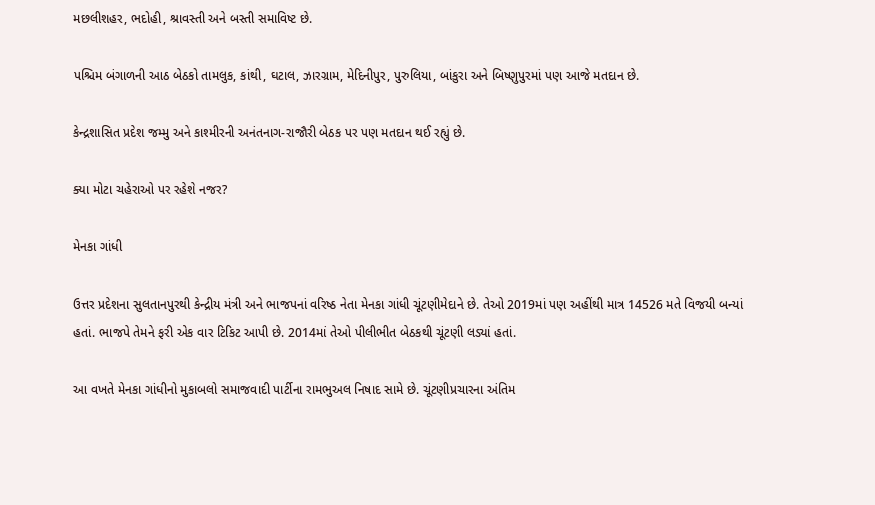મછલીશહર, ભદોહી, શ્રાવસ્તી અને બસ્તી સમાવિષ્ટ છે.

પશ્ચિમ બંગાળની આઠ બેઠકો તામલુક, કાંથી, ઘટાલ, ઝારગ્રામ, મેદિનીપુર, પુરુલિયા, બાંકુરા અને બિષ્ણુપુરમાં પણ આજે મતદાન છે.

કેન્દ્રશાસિત પ્રદેશ જમ્મુ અને કાશ્મીરની અનંતનાગ-રાજૌરી બેઠક પર પણ મતદાન થઈ રહ્યું છે.

ક્યા મોટા ચહેરાઓ પર રહેશે નજર?

મેનકા ગાંધી

ઉત્તર પ્રદેશના સુલતાનપુરથી કેન્દ્રીય મંત્રી અને ભાજપનાં વરિષ્ઠ નેતા મેનકા ગાંધી ચૂંટણીમેદાને છે. તેઓ 2019માં પણ અહીંથી માત્ર 14526 મતે વિજયી બન્યાં હતાં. ભાજપે તેમને ફરી એક વાર ટિકિટ આપી છે. 2014માં તેઓ પીલીભીત બેઠકથી ચૂંટણી લડ્યાં હતાં.

આ વખતે મેનકા ગાંધીનો મુકાબલો સમાજવાદી પાર્ટીના રામભુઅલ નિષાદ સામે છે. ચૂંટણીપ્રચારના અંતિમ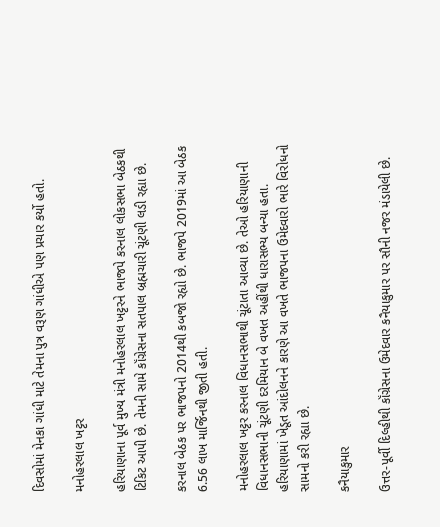દિવસોમાં મેનકા ગાંધી માટે તેમના પુત્ર વરૂણ ગાંધીએ પણ પ્રચાર કર્યો હતો.

મનોહરલાલ ખટ્ટર

હરિયાણાના પૂર્વ મુખ્ય મંત્રી મનોહરલાલ ખટ્ટરને ભાજપે કરનાલ લોકસભા બેઠકથી ટિકિટ આપી છે. તેમની સામે કૉંગ્રેસના સતપાલ બ્રહ્મચારી ચૂંટણી લડી રહ્યા છે.

કરનાલ બેઠક પર ભાજપનો 2014થી કબજો રહ્યો છે. ભાજપે 2019માં આ બેઠક 6.56 લાખ માર્જિનથી જીતી હતી.

મનોહરલાલ ખટ્ટર કરનાલ વિધાનસભાથી ચૂંટાતા આવ્યા છે. તેઓ હરિયાણાની વિધાનસભાની ચૂંટણી દરમિયાન બે વખત અહીંથી ધારાસભ્ય બન્યા હતા. હરિયાણામાં ખેડૂત આંદોલનને કારણે આ વખતે ભાજપના ઉમેદવારો ભારે વિરોધનો સામનો કરી રહ્યા છે.

કનૈયાકુમાર

ઉત્તર-પૂર્વી દિલ્હીથી કૉંગ્રેસના ઉમેદવાર કનૈયાકુમાર પર સૌની નજર મંડાયેલી છે.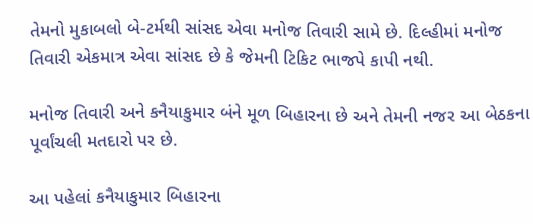તેમનો મુકાબલો બે-ટર્મથી સાંસદ એવા મનોજ તિવારી સામે છે. દિલ્હીમાં મનોજ તિવારી એકમાત્ર એવા સાંસદ છે કે જેમની ટિકિટ ભાજપે કાપી નથી.

મનોજ તિવારી અને કનૈયાકુમાર બંને મૂળ બિહારના છે અને તેમની નજર આ બેઠકના પૂર્વાંચલી મતદારો પર છે.

આ પહેલાં કનૈયાકુમાર બિહારના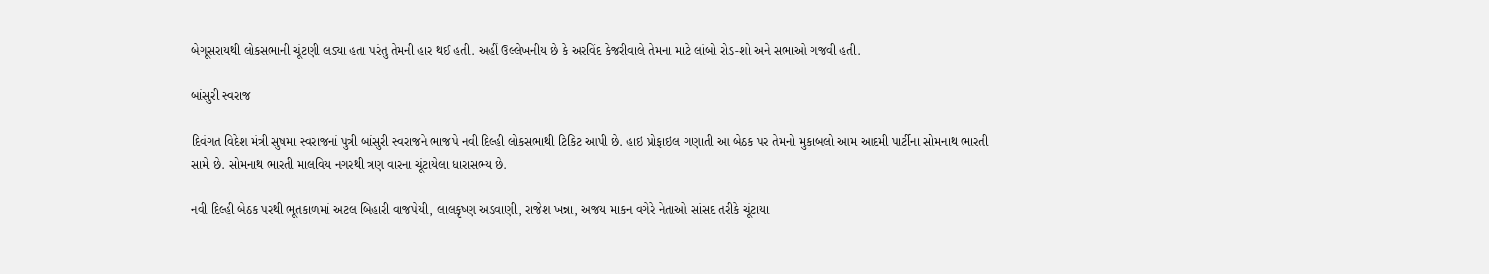બેગૂસરાયથી લોકસભાની ચૂંટણી લડ્યા હતા પરંતુ તેમની હાર થઈ હતી. અહીં ઉલ્લેખનીય છે કે અરવિંદ કેજરીવાલે તેમના માટે લાંબો રોડ-શો અને સભાઓ ગજવી હતી.

બાંસુરી સ્વરાજ

દિવંગત વિદેશ મંત્રી સુષમા સ્વરાજનાં પુત્રી બાંસુરી સ્વરાજને ભાજપે નવી દિલ્હી લોકસભાથી ટિકિટ આપી છે. હાઇ પ્રોફાઇલ ગણાતી આ બેઠક પર તેમનો મુકાબલો આમ આદમી પાર્ટીના સોમનાથ ભારતી સામે છે. સોમનાથ ભારતી માલવિય નગરથી ત્રણ વારના ચૂંટાયેલા ધારાસભ્ય છે.

નવી દિલ્હી બેઠક પરથી ભૂતકાળમાં અટલ બિહારી વાજપેયી, લાલકૃષ્ણ અડવાણી, રાજેશ ખન્ના, અજય માકન વગેરે નેતાઓ સાંસદ તરીકે ચૂંટાયા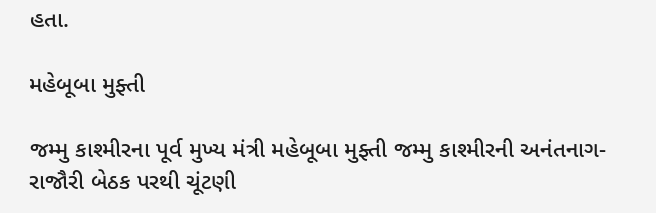હતા.

મહેબૂબા મુફ્તી

જમ્મુ કાશ્મીરના પૂર્વ મુખ્ય મંત્રી મહેબૂબા મુફ્તી જમ્મુ કાશ્મીરની અનંતનાગ-રાજૌરી બેઠક પરથી ચૂંટણી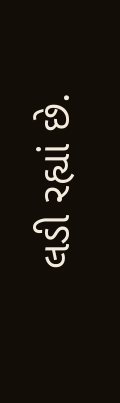લડી રહ્યાં છે.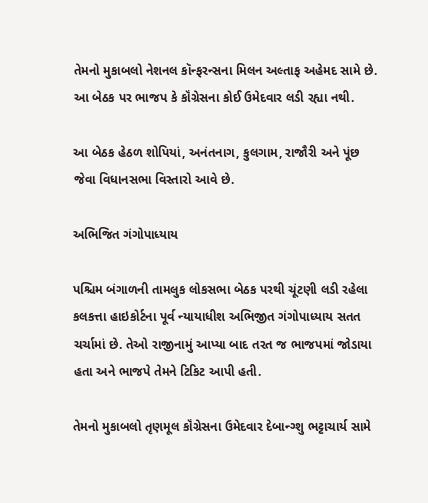તેમનો મુકાબલો નેશનલ કૉન્ફરન્સના મિલન અલ્તાફ અહેમદ સામે છે. આ બેઠક પર ભાજપ કે કૉંગ્રેસના કોઈ ઉમેદવાર લડી રહ્યા નથી.

આ બેઠક હેઠળ શોપિયાં, અનંતનાગ, કુલગામ, રાજૌરી અને પૂંછ જેવા વિધાનસભા વિસ્તારો આવે છે.

અભિજિત ગંગોપાધ્યાય

પશ્ચિમ બંગાળની તામલુક લોકસભા બેઠક પરથી ચૂંટણી લડી રહેલા કલકત્તા હાઇકોર્ટના પૂર્વ ન્યાયાધીશ અભિજીત ગંગોપાધ્યાય સતત ચર્ચામાં છે. તેઓ રાજીનામું આપ્યા બાદ તરત જ ભાજપમાં જોડાયા હતા અને ભાજપે તેમને ટિકિટ આપી હતી.

તેમનો મુકાબલો તૃણમૂલ કૉંગ્રેસના ઉમેદવાર દેબાન્ગ્શુ ભટ્ટાચાર્ય સામે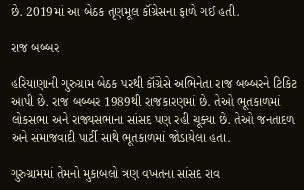છે. 2019માં આ બેઠક તૃણમૂલ કૉંગ્રેસના ફાળે ગઈ હતી.

રાજ બબ્બર

હરિયાણાની ગુરુગ્રામ બેઠક પરથી કૉંગ્રેસે અભિનેતા રાજ બબ્બરને ટિકિટ આપી છે. રાજ બબ્બર 1989થી રાજકારણમાં છે. તેઓ ભૂતકાળમાં લોકસભા અને રાજ્યસભાના સાંસદ પણ રહી ચૂક્યા છે. તેઓ જનતાદળ અને સમાજવાદી પાર્ટી સાથે ભૂતકાળમાં જોડાયેલા હતા.

ગુરુગ્રામમાં તેમનો મુકાબલો ત્રણ વખતના સાંસદ રાવ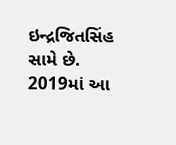ઇન્દ્રજિતસિંહ સામે છે. 2019માં આ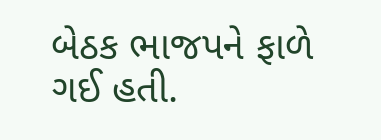બેઠક ભાજપને ફાળે ગઈ હતી.